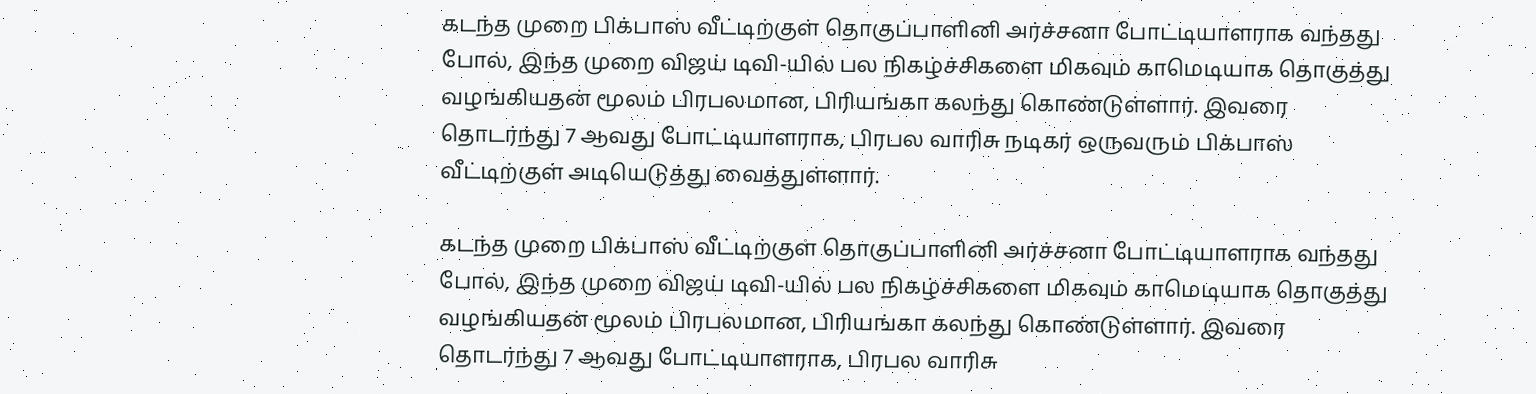கடந்த முறை பிக்பாஸ் வீட்டிற்குள் தொகுப்பாளினி அர்ச்சனா போட்டியாளராக வந்தது போல், இந்த முறை விஜய் டிவி-யில் பல நிகழ்ச்சிகளை மிகவும் காமெடியாக தொகுத்து வழங்கியதன் மூலம் பிரபலமான, பிரியங்கா கலந்து கொண்டுள்ளார். இவரை தொடர்ந்து 7 ஆவது போட்டியாளராக, பிரபல வாரிசு நடிகர் ஒருவரும் பிக்பாஸ் வீட்டிற்குள் அடியெடுத்து வைத்துள்ளார்.

கடந்த முறை பிக்பாஸ் வீட்டிற்குள் தொகுப்பாளினி அர்ச்சனா போட்டியாளராக வந்தது போல், இந்த முறை விஜய் டிவி-யில் பல நிகழ்ச்சிகளை மிகவும் காமெடியாக தொகுத்து வழங்கியதன் மூலம் பிரபலமான, பிரியங்கா கலந்து கொண்டுள்ளார். இவரை தொடர்ந்து 7 ஆவது போட்டியாளராக, பிரபல வாரிசு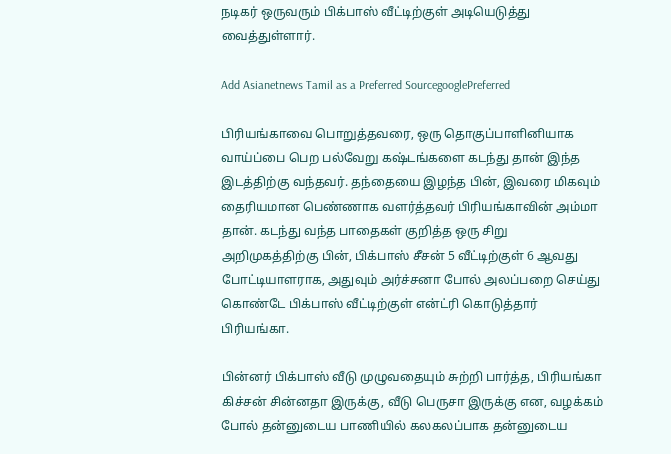நடிகர் ஒருவரும் பிக்பாஸ் வீட்டிற்குள் அடியெடுத்து வைத்துள்ளார்.

Add Asianetnews Tamil as a Preferred SourcegooglePreferred

பிரியங்காவை பொறுத்தவரை, ஒரு தொகுப்பாளினியாக வாய்ப்பை பெற பல்வேறு கஷ்டங்களை கடந்து தான் இந்த இடத்திற்கு வந்தவர். தந்தையை இழந்த பின், இவரை மிகவும் தைரியமான பெண்ணாக வளர்த்தவர் பிரியங்காவின் அம்மா தான். கடந்து வந்த பாதைகள் குறித்த ஒரு சிறு அறிமுகத்திற்கு பின், பிக்பாஸ் சீசன் 5 வீட்டிற்குள் 6 ஆவது போட்டியாளராக, அதுவும் அர்ச்சனா போல் அலப்பறை செய்து கொண்டே பிக்பாஸ் வீட்டிற்குள் என்ட்ரி கொடுத்தார் பிரியங்கா.

பின்னர் பிக்பாஸ் வீடு முழுவதையும் சுற்றி பார்த்த, பிரியங்கா கிச்சன் சின்னதா இருக்கு, வீடு பெருசா இருக்கு என, வழக்கம் போல் தன்னுடைய பாணியில் கலகலப்பாக தன்னுடைய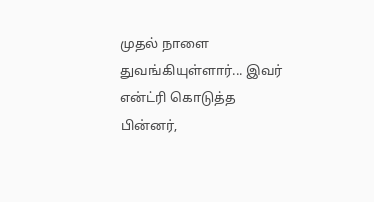முதல் நாளை துவங்கியுள்ளார்... இவர் என்ட்ரி கொடுத்த பின்னர்,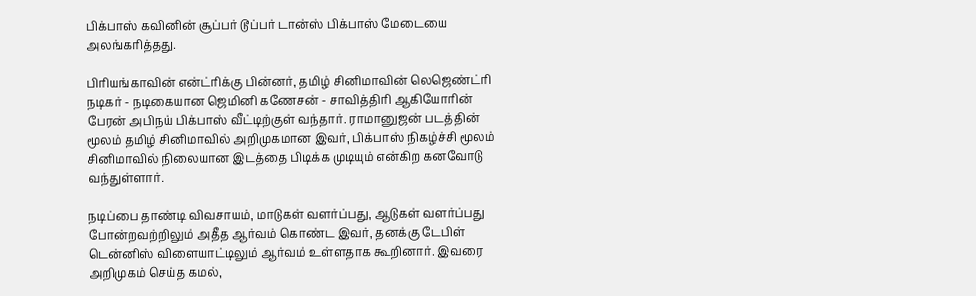பிக்பாஸ் கவினின் சூப்பர் டூப்பர் டான்ஸ் பிக்பாஸ் மேடையை அலங்கரித்தது.

பிரியங்காவின் என்ட்ரிக்கு பின்னர், தமிழ் சினிமாவின் லெஜெண்ட்ரி நடிகர் - நடிகையான ஜெமினி கணேசன் - சாவித்திரி ஆகியோரின் பேரன் அபிநய் பிக்பாஸ் வீட்டிற்குள் வந்தார். ராமானுஜன் படத்தின் மூலம் தமிழ் சினிமாவில் அறிமுகமான இவர், பிக்பாஸ் நிகழ்ச்சி மூலம் சினிமாவில் நிலையான இடத்தை பிடிக்க முடியும் என்கிற கனவோடு வந்துள்ளார்.

நடிப்பை தாண்டி விவசாயம், மாடுகள் வளர்ப்பது, ஆடுகள் வளர்ப்பது போன்றவற்றிலும் அதீத ஆர்வம் கொண்ட இவர், தனக்கு டேபிள் டென்னிஸ் விளையாட்டிலும் ஆர்வம் உள்ளதாக கூறினார். இவரை அறிமுகம் செய்த கமல்,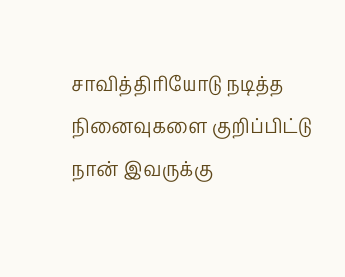சாவித்திரியோடு நடித்த நினைவுகளை குறிப்பிட்டு நான் இவருக்கு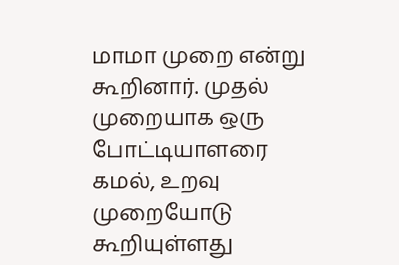மாமா முறை என்று கூறினார். முதல் முறையாக ஒரு போட்டியாளரை கமல், உறவு முறையோடு கூறியுள்ளது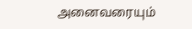அனைவரையும்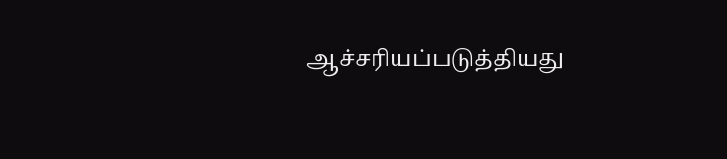ஆச்சரியப்படுத்தியது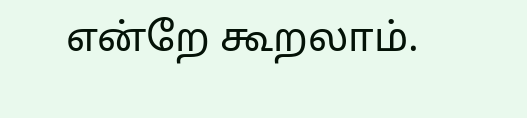என்றே கூறலாம்.